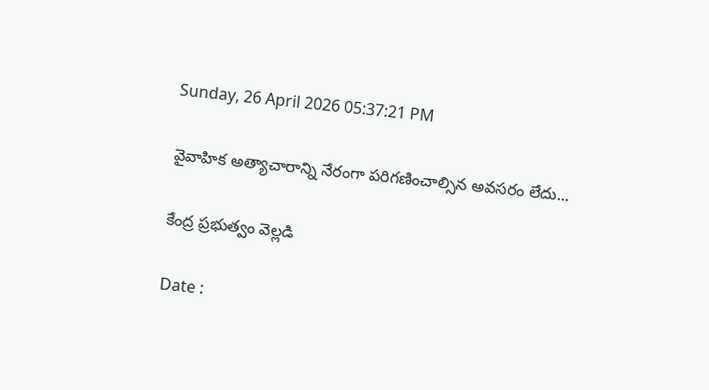Sunday, 26 April 2026 05:37:21 PM

వైవాహిక అత్యాచారాన్ని నేరంగా పరిగణించాల్సిన అవసరం లేదు...

కేంద్ర ప్రభుత్వం వెల్లడి

Date :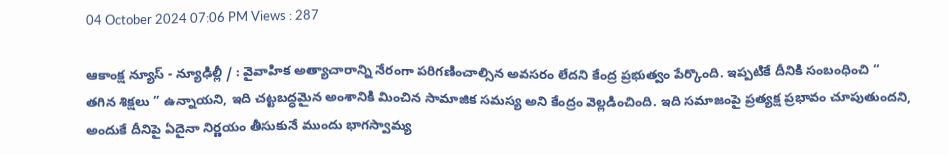04 October 2024 07:06 PM Views : 287

ఆకాంక్ష న్యూస్ - న్యూఢిల్లీ / : వైవాహిక అత్యాచారాన్ని నేరంగా పరిగణించాల్సిన అవసరం లేదని కేంద్ర ప్రభుత్వం పేర్కొంది. ఇప్పటికే దీనికి సంబంధించి “ తగిన శిక్షలు ” ఉన్నాయని, ఇది చట్టబద్ధమైన అంశానికి మించిన సామాజిక సమస్య అని కేంద్రం వెల్లడించింది. ఇది సమాజంపై ప్రత్యక్ష ప్రభావం చూపుతుందని, అందుకే దీనిపై ఏదైనా నిర్ణయం తీసుకునే ముందు భాగస్వామ్య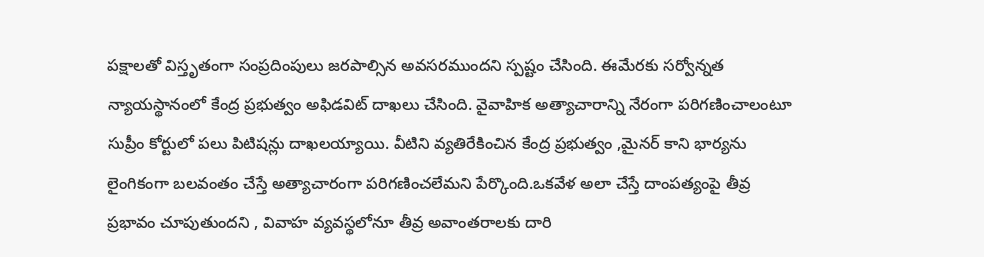పక్షాలతో విస్తృతంగా సంప్రదింపులు జరపాల్సిన అవసరముందని స్పష్టం చేసింది. ఈమేరకు సర్వోన్నత న్యాయస్థానంలో కేంద్ర ప్రభుత్వం అఫిడవిట్ దాఖలు చేసింది. వైవాహిక అత్యాచారాన్ని నేరంగా పరిగణించాలంటూ సుప్రీం కోర్టులో పలు పిటిషన్లు దాఖలయ్యాయి. వీటిని వ్యతిరేకించిన కేంద్ర ప్రభుత్వం ,మైనర్ కాని భార్యను లైంగికంగా బలవంతం చేస్తే అత్యాచారంగా పరిగణించలేమని పేర్కొంది.ఒకవేళ అలా చేస్తే దాంపత్యంపై తీవ్ర ప్రభావం చూపుతుందని , వివాహ వ్యవస్థలోనూ తీవ్ర అవాంతరాలకు దారి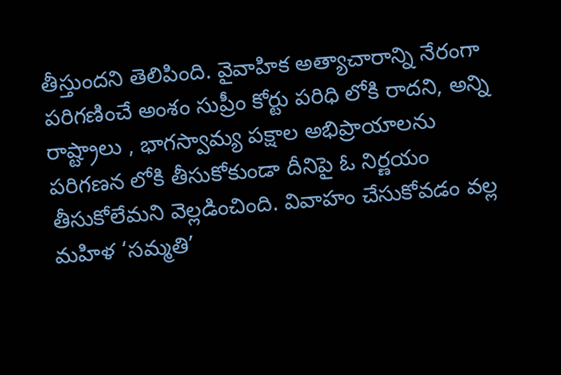తీస్తుందని తెలిపింది. వైవాహిక అత్యాచారాన్ని నేరంగా పరిగణించే అంశం సుప్రీం కోర్టు పరిధి లోకి రాదని, అన్ని రాష్ట్రాలు , భాగస్వామ్య పక్షాల అభిప్రాయాలను పరిగణన లోకి తీసుకోకుండా దీనిపై ఓ నిర్ణయం తీసుకోలేమని వెల్లడించింది. వివాహం చేసుకోవడం వల్ల మహిళ ‘సమ్మతి’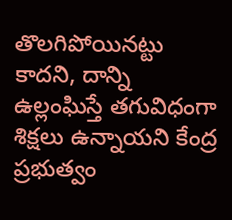తొలగిపోయినట్టు కాదని, దాన్ని ఉల్లంఘిస్తే తగువిధంగా శిక్షలు ఉన్నాయని కేంద్ర ప్రభుత్వం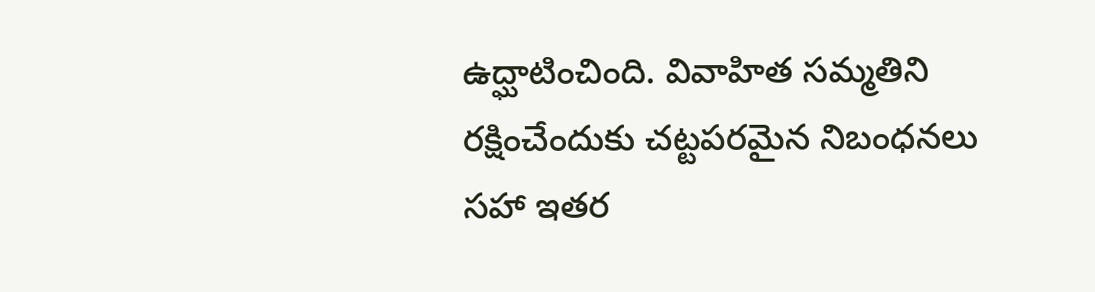ఉద్ఘాటించింది. వివాహిత సమ్మతిని రక్షించేందుకు చట్టపరమైన నిబంధనలు సహా ఇతర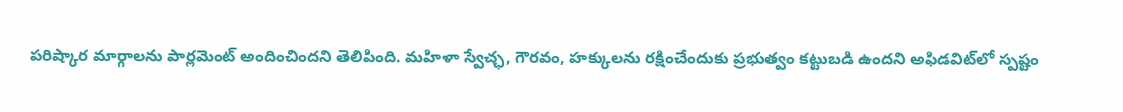పరిష్కార మార్గాలను పార్లమెంట్ అందించిందని తెలిపింది. మహిళా స్వేచ్ఛ, గౌరవం, హక్కులను రక్షించేందుకు ప్రభుత్వం కట్టుబడి ఉందని అఫిడవిట్‌లో స్పష్టం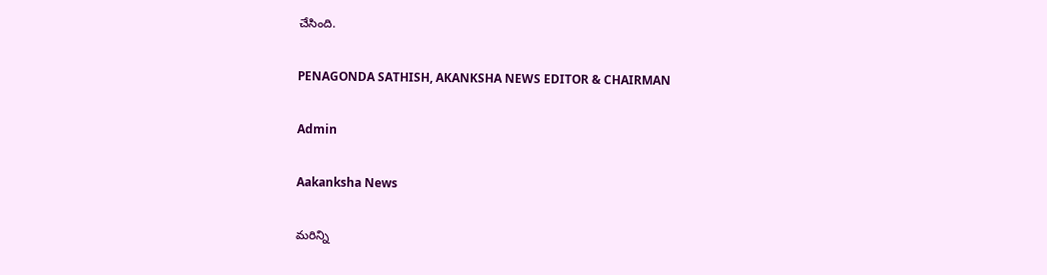చేసింది.

PENAGONDA SATHISH, AKANKSHA NEWS EDITOR & CHAIRMAN

Admin

Aakanksha News

మరిన్ని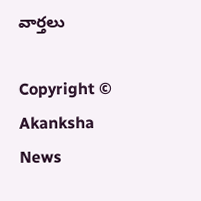వార్తలు

Copyright © Akanksha News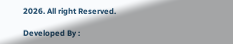2026. All right Reserved.

Developed By :